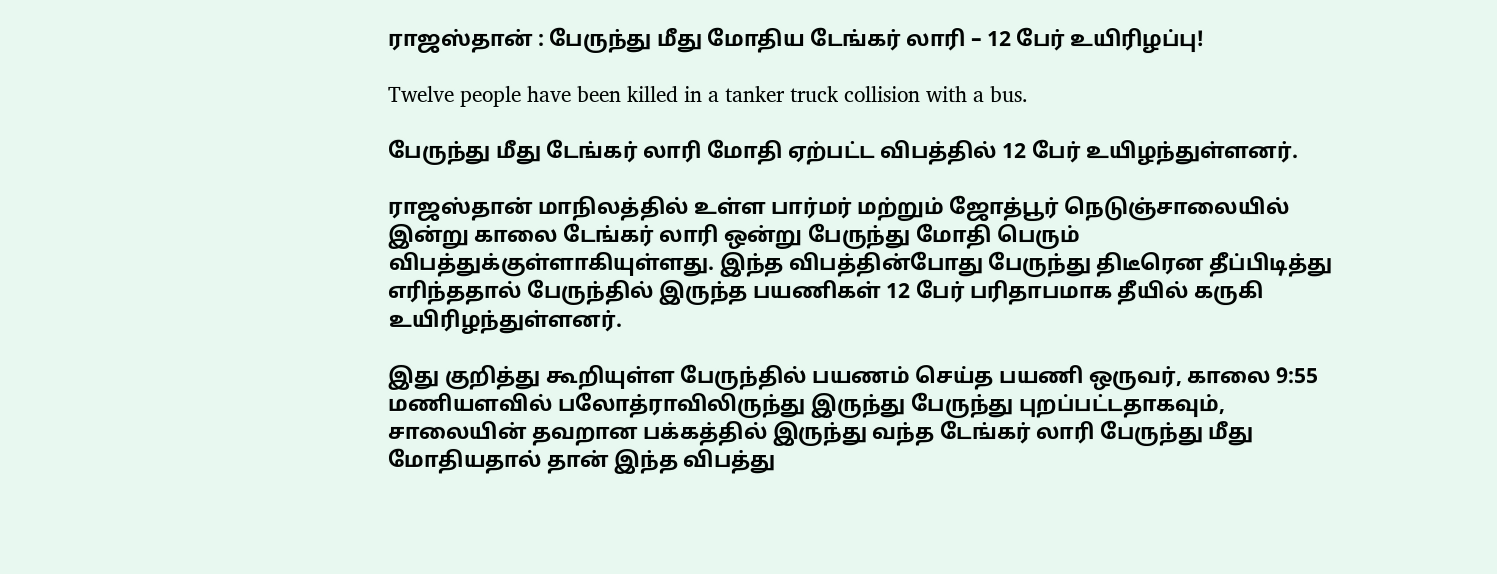ராஜஸ்தான் : பேருந்து மீது மோதிய டேங்கர் லாரி – 12 பேர் உயிரிழப்பு!

Twelve people have been killed in a tanker truck collision with a bus.

பேருந்து மீது டேங்கர் லாரி மோதி ஏற்பட்ட விபத்தில் 12 பேர் உயிழந்துள்ளனர்.

ராஜஸ்தான் மாநிலத்தில் உள்ள பார்மர் மற்றும் ஜோத்பூர் நெடுஞ்சாலையில் இன்று காலை டேங்கர் லாரி ஒன்று பேருந்து மோதி பெரும் விபத்துக்குள்ளாகியுள்ளது. இந்த விபத்தின்போது பேருந்து திடீரென தீப்பிடித்து எரிந்ததால் பேருந்தில் இருந்த பயணிகள் 12 பேர் பரிதாபமாக தீயில் கருகி உயிரிழந்துள்ளனர்.

இது குறித்து கூறியுள்ள பேருந்தில் பயணம் செய்த பயணி ஒருவர், காலை 9:55 மணியளவில் பலோத்ராவிலிருந்து இருந்து பேருந்து புறப்பட்டதாகவும்,  சாலையின் தவறான பக்கத்தில் இருந்து வந்த டேங்கர் லாரி பேருந்து மீது மோதியதால் தான் இந்த விபத்து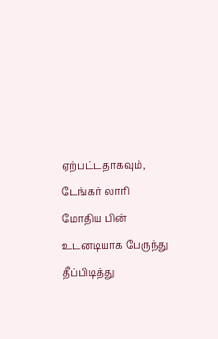ஏற்பட்டதாகவும், டேங்கர் லாரி மோதிய பின் உடனடியாக பேருந்து தீப்பிடித்து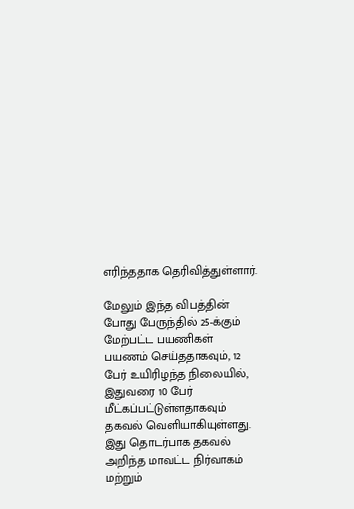எரிந்ததாக தெரிவித்துள்ளார்.

மேலும் இந்த விபத்தின் போது பேருந்தில் 25-க்கும் மேற்பட்ட பயணிகள் பயணம் செய்ததாகவும், 12 பேர் உயிரிழந்த நிலையில், இதுவரை 10 பேர் மீட்கப்பட்டுள்ளதாகவும் தகவல் வெளியாகியுள்ளது. இது தொடர்பாக தகவல் அறிந்த மாவட்ட நிர்வாகம் மற்றும்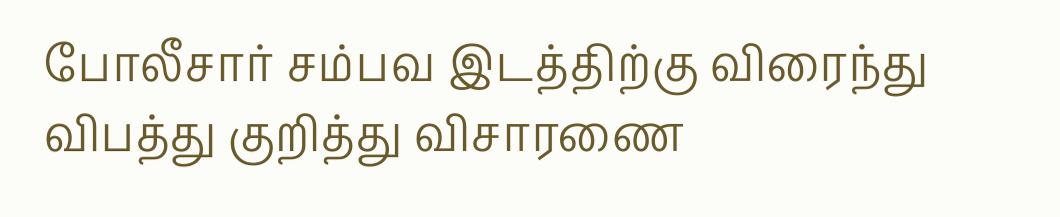போலீசார் சம்பவ இடத்திற்கு விரைந்து விபத்து குறித்து விசாரணை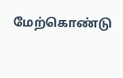மேற்கொண்டு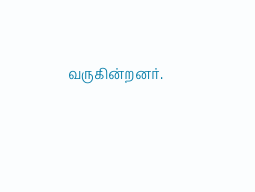வருகின்றனர்.